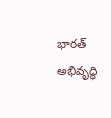భారత్‌ అభివృద్ధి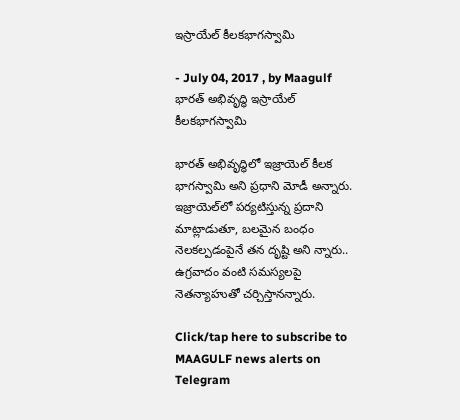ఇస్రాయేల్‌ కీలకభాగస్వామి

- July 04, 2017 , by Maagulf
భారత్‌ అభివృద్ధి ఇస్రాయేల్‌ కీలకభాగస్వామి

భారత్‌ అభివృద్ధిలో ఇజ్రాయెల్‌ కీలక భాగస్వామి అని ప్రధాని మోడీ అన్నారు. ఇజ్రాయెల్‌లో పర్యటిస్తున్న ప్రదాని మాట్లాడుతూ, బలమైన బంధం నెలకల్పడంపైనే తన దృష్టి అని న్నారు.. ఉగ్రవాదం వంటి సమస్యలపై నెతన్యాహుతో చర్చిస్తానన్నారు.

Click/tap here to subscribe to MAAGULF news alerts on Telegram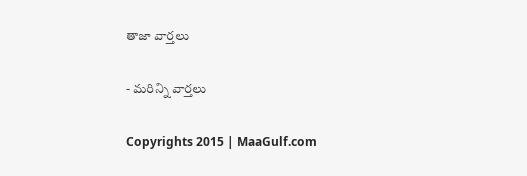తాజా వార్తలు

- మరిన్ని వార్తలు

Copyrights 2015 | MaaGulf.com